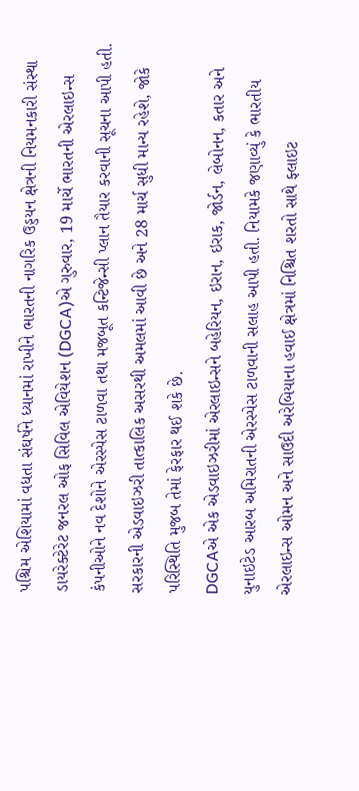પશ્ચિમ એશિયામાં વધતા સંઘર્ષને ધ્યાનમાં રાખીને ભારતની નાગરિક ઉડ્ડયન ક્ષેત્રની નિયમનકારી સંસ્થા ડાયરેક્ટેરેટ જનરલ ઓફ સિવિલ એવિયેશન (DGCA)એ ગુરુવાર, 19 માર્ચે ભારતની એરલાઇન્સ કંપનીઓને નવ દેશોને એરસ્પેસ ટાળવા તથા મજબૂત કન્ટિજેન્સી પ્લાન તૈયાર કરવાની સૂચના આપી હતી. સરકારની એડવાઇઝરી તાત્કાલિક અસરથી અમલમાં આવી છે અને 28 માર્ચ સુધી માન્ય રહેશે, જોકે પરિસ્થિતિ મુજબ તેમાં ફેરફાર થઈ શકે છે.
DGCAએ એક એડવાઇઝરીમાં એરલાઇન્સને બહેરિયન, ઇરાન, ઇરાક, જોર્ડન, લેબોનન, કતાર અને યુનાઇટેડ આરબ અમિરાતની એરસ્પેસ ટાળવાની સલાહ આપી હતી. નિયામકે જણાવ્યું કે ભારતીય એરલાઇન્સ ઓમન અને સાઉદી અરેબિયાના હવાઈ ક્ષેત્રમાં નિશ્ચિત શરતો સાથે ફ્લાઇટ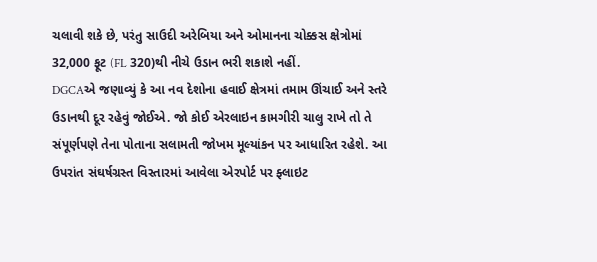ચલાવી શકે છે, પરંતુ સાઉદી અરેબિયા અને ઓમાનના ચોક્કસ ક્ષેત્રોમાં 32,000 ફૂટ (FL 320)થી નીચે ઉડાન ભરી શકાશે નહીં.
DGCAએ જણાવ્યું કે આ નવ દેશોના હવાઈ ક્ષેત્રમાં તમામ ઊંચાઈ અને સ્તરે ઉડાનથી દૂર રહેવું જોઈએ. જો કોઈ એરલાઇન કામગીરી ચાલુ રાખે તો તે સંપૂર્ણપણે તેના પોતાના સલામતી જોખમ મૂલ્યાંકન પર આધારિત રહેશે. આ ઉપરાંત સંઘર્ષગ્રસ્ત વિસ્તારમાં આવેલા એરપોર્ટ પર ફ્લાઇટ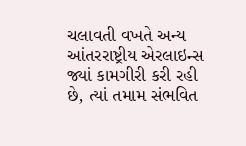ચલાવતી વખતે અન્ય આંતરરાષ્ટ્રીય એરલાઇન્સ જ્યાં કામગીરી કરી રહી છે, ત્યાં તમામ સંભવિત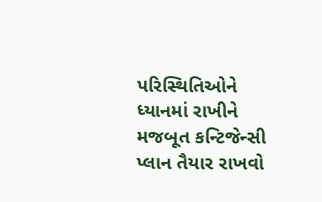પરિસ્થિતિઓને ધ્યાનમાં રાખીને મજબૂત કન્ટિજેન્સી પ્લાન તૈયાર રાખવો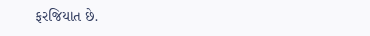ફરજિયાત છે.